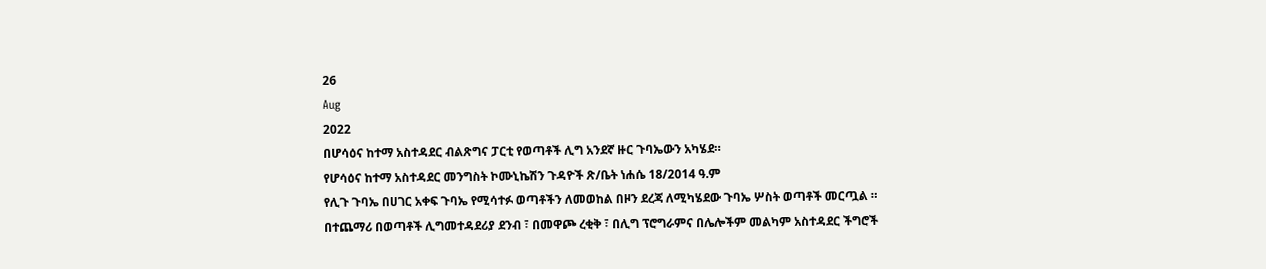26
Aug
2022
በሆሳዕና ከተማ አስተዳደር ብልጽግና ፓርቲ የወጣቶች ሊግ አንደኛ ዙር ጉባኤውን አካሄደ።
የሆሳዕና ከተማ አስተዳደር መንግስት ኮሙኒኬሽን ጉዳዮች ጽ/ቤት ነሐሴ 18/2014 ዓ.ም
የሊጉ ጉባኤ በሀገር አቀፍ ጉባኤ የሚሳተፉ ወጣቶችን ለመወከል በዞን ደረጃ ለሚካሄደው ጉባኤ ሦስት ወጣቶች መርጧል ።
በተጨማሪ በወጣቶች ሊግመተዳደሪያ ደንብ ፣ በመዋጮ ረቂቅ ፣ በሊግ ፕሮግራምና በሌሎችም መልካም አስተዳደር ችግሮች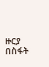ዙርያ በስፋት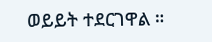ወይይት ተደርገዋል ።